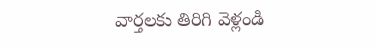వార్తలకు తిరిగి వెళ్లండి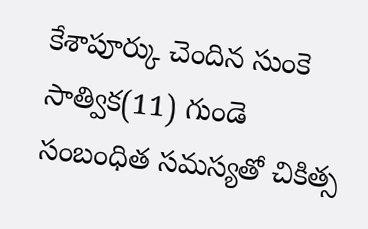కేశాపూర్కు చెందిన సుంకె సాత్విక(11) గుండె సంబంధిత సమస్యతో చికిత్స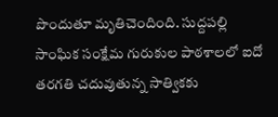పొందుతూ మృతిచెందింది. సుద్దపల్లి సాంఘిక సంక్షేమ గురుకుల పాఠశాలలో ఐదో తరగతి చదువుతున్న సాత్వికకు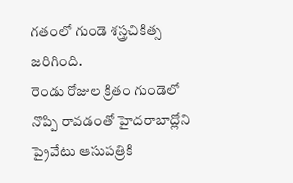గతంలో గుండె శస్త్రచికిత్స జరిగింది.
రెండు రోజుల క్రితం గుండెలో నొప్పి రావడంతో హైదరాబాద్లోని ప్రైవేటు ఆసుపత్రికి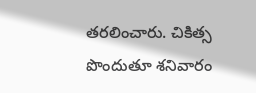తరలించారు. చికిత్స పొందుతూ శనివారం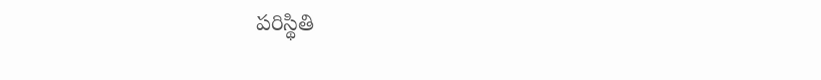పరిస్థితి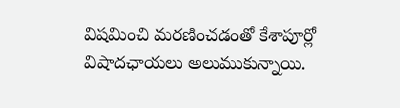విషమించి మరణించడంతో కేశాపూర్లో విషాదఛాయలు అలుముకున్నాయి.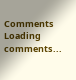Comments
Loading comments...